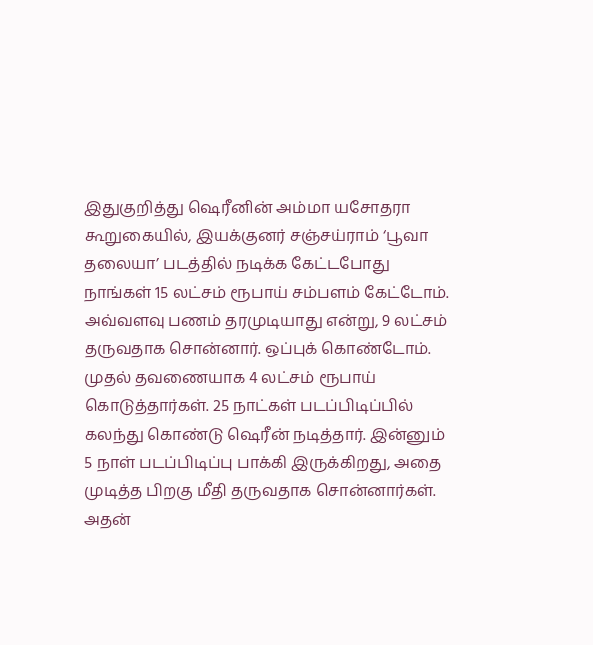இதுகுறித்து ஷெரீனின் அம்மா யசோதரா கூறுகையில், இயக்குனர் சஞ்சய்ராம் ‘பூவா தலையா’ படத்தில் நடிக்க கேட்டபோது நாங்கள் 15 லட்சம் ரூபாய் சம்பளம் கேட்டோம். அவ்வளவு பணம் தரமுடியாது என்று, 9 லட்சம் தருவதாக சொன்னார். ஒப்புக் கொண்டோம். முதல் தவணையாக 4 லட்சம் ரூபாய் கொடுத்தார்கள். 25 நாட்கள் படப்பிடிப்பில் கலந்து கொண்டு ஷெரீன் நடித்தார். இன்னும் 5 நாள் படப்பிடிப்பு பாக்கி இருக்கிறது, அதை முடித்த பிறகு மீதி தருவதாக சொன்னார்கள். அதன்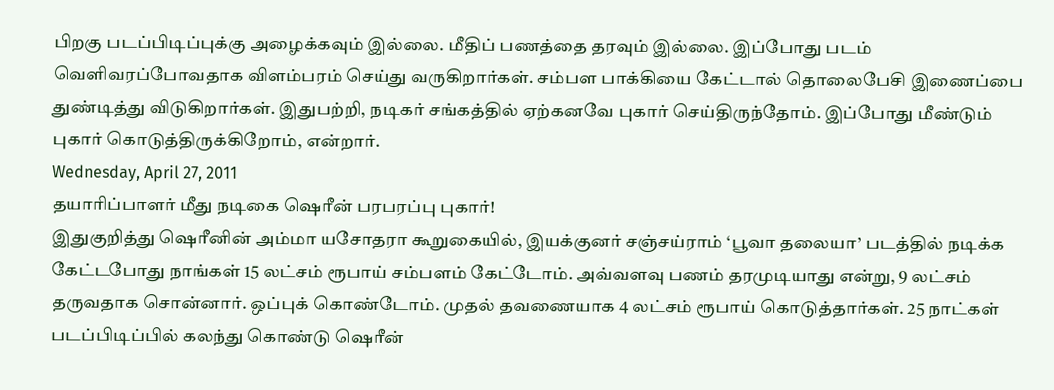பிறகு படப்பிடிப்புக்கு அழைக்கவும் இல்லை. மீதிப் பணத்தை தரவும் இல்லை. இப்போது படம் வெளிவரப்போவதாக விளம்பரம் செய்து வருகிறார்கள். சம்பள பாக்கியை கேட்டால் தொலைபேசி இணைப்பை துண்டித்து விடுகிறார்கள். இதுபற்றி, நடிகர் சங்கத்தில் ஏற்கனவே புகார் செய்திருந்தோம். இப்போது மீண்டும் புகார் கொடுத்திருக்கிறோம், என்றார்.
Wednesday, April 27, 2011
தயாரிப்பாளர் மீது நடிகை ஷெரீன் பரபரப்பு புகார்!
இதுகுறித்து ஷெரீனின் அம்மா யசோதரா கூறுகையில், இயக்குனர் சஞ்சய்ராம் ‘பூவா தலையா’ படத்தில் நடிக்க கேட்டபோது நாங்கள் 15 லட்சம் ரூபாய் சம்பளம் கேட்டோம். அவ்வளவு பணம் தரமுடியாது என்று, 9 லட்சம் தருவதாக சொன்னார். ஒப்புக் கொண்டோம். முதல் தவணையாக 4 லட்சம் ரூபாய் கொடுத்தார்கள். 25 நாட்கள் படப்பிடிப்பில் கலந்து கொண்டு ஷெரீன்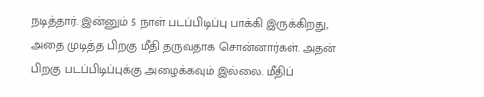நடித்தார். இன்னும் 5 நாள் படப்பிடிப்பு பாக்கி இருக்கிறது, அதை முடித்த பிறகு மீதி தருவதாக சொன்னார்கள். அதன் பிறகு படப்பிடிப்புக்கு அழைக்கவும் இல்லை. மீதிப்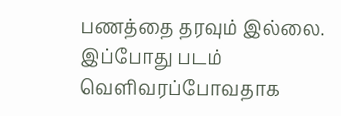பணத்தை தரவும் இல்லை. இப்போது படம் வெளிவரப்போவதாக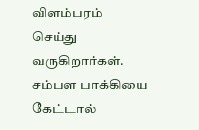விளம்பரம் செய்து வருகிறார்கள். சம்பள பாக்கியை கேட்டால்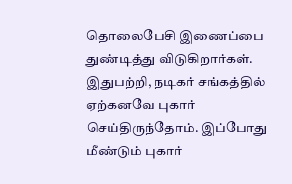தொலைபேசி இணைப்பை துண்டித்து விடுகிறார்கள். இதுபற்றி, நடிகர் சங்கத்தில் ஏற்கனவே புகார் செய்திருந்தோம். இப்போது மீண்டும் புகார்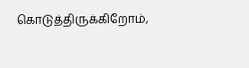கொடுத்திருக்கிறோம்,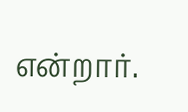என்றார்.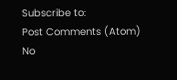Subscribe to:
Post Comments (Atom)
No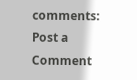comments:
Post a Comment